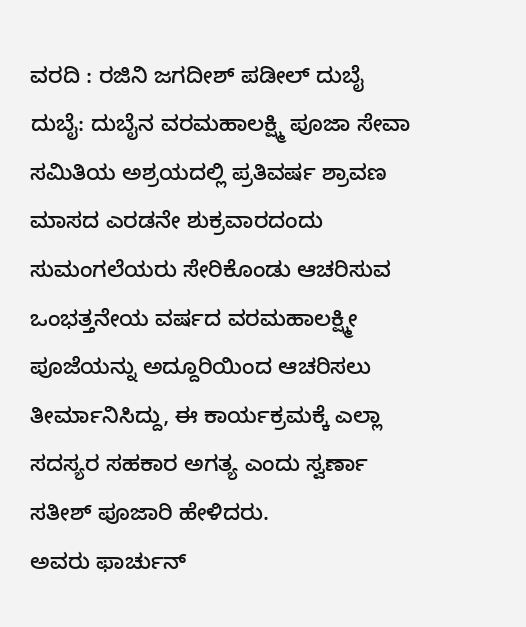ವರದಿ : ರಜಿನಿ ಜಗದೀಶ್ ಪಡೀಲ್ ದುಬೈ
ದುಬೈ: ದುಬೈನ ವರಮಹಾಲಕ್ಷ್ಮಿ ಪೂಜಾ ಸೇವಾ ಸಮಿತಿಯ ಅಶ್ರಯದಲ್ಲಿ ಪ್ರತಿವರ್ಷ ಶ್ರಾವಣ ಮಾಸದ ಎರಡನೇ ಶುಕ್ರವಾರದಂದು ಸುಮಂಗಲೆಯರು ಸೇರಿಕೊಂಡು ಆಚರಿಸುವ ಒಂಭತ್ತನೇಯ ವರ್ಷದ ವರಮಹಾಲಕ್ಷ್ಮೀ ಪೂಜೆಯನ್ನು ಅದ್ದೂರಿಯಿಂದ ಆಚರಿಸಲು ತೀರ್ಮಾನಿಸಿದ್ದು, ಈ ಕಾರ್ಯಕ್ರಮಕ್ಕೆ ಎಲ್ಲಾ ಸದಸ್ಯರ ಸಹಕಾರ ಅಗತ್ಯ ಎಂದು ಸ್ವರ್ಣಾ ಸತೀಶ್ ಪೂಜಾರಿ ಹೇಳಿದರು.
ಅವರು ಫಾರ್ಚುನ್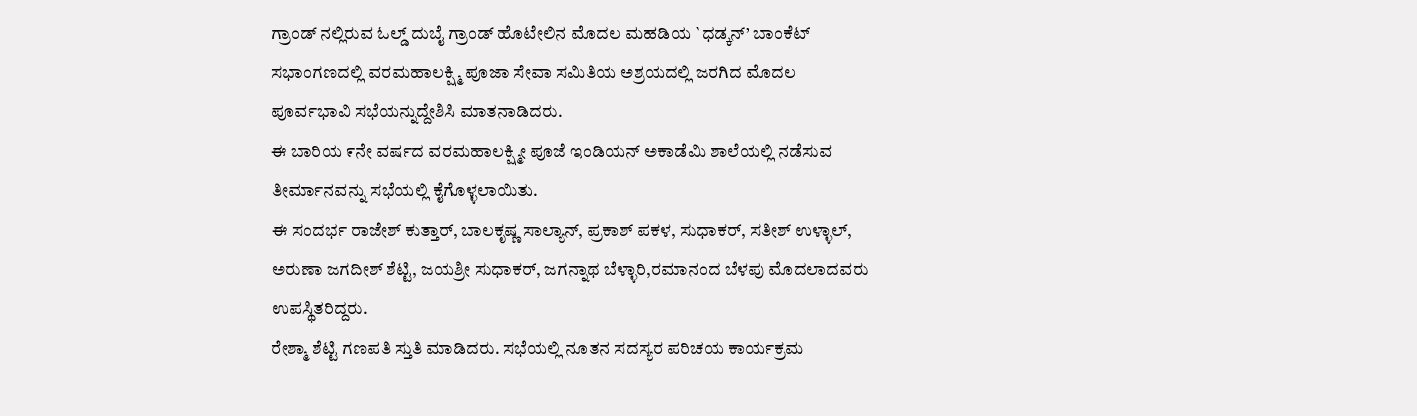ಗ್ರಾಂಡ್ ನಲ್ಲಿರುವ ಓಲ್ಡ್ ದುಬೈ ಗ್ರಾಂಡ್ ಹೊಟೇಲಿನ ಮೊದಲ ಮಹಡಿಯ `ಧಡ್ಕನ್’ ಬಾಂಕೆಟ್ ಸಭಾಂಗಣದಲ್ಲಿ ವರಮಹಾಲಕ್ಷ್ಮಿ ಪೂಜಾ ಸೇವಾ ಸಮಿತಿಯ ಅಶ್ರಯದಲ್ಲಿ ಜರಗಿದ ಮೊದಲ ಪೂರ್ವಭಾವಿ ಸಭೆಯನ್ನುದ್ದೇಶಿಸಿ ಮಾತನಾಡಿದರು.
ಈ ಬಾರಿಯ ೯ನೇ ವರ್ಷದ ವರಮಹಾಲಕ್ಷ್ಮೀ ಪೂಜೆ ಇಂಡಿಯನ್ ಅಕಾಡೆಮಿ ಶಾಲೆಯಲ್ಲಿ ನಡೆಸುವ ತೀರ್ಮಾನವನ್ನು ಸಭೆಯಲ್ಲಿ ಕೈಗೊಳ್ಳಲಾಯಿತು.
ಈ ಸಂದರ್ಭ ರಾಜೇಶ್ ಕುತ್ತಾರ್, ಬಾಲಕೃಷ್ಣ ಸಾಲ್ಯಾನ್, ಪ್ರಕಾಶ್ ಪಕಳ, ಸುಧಾಕರ್, ಸತೀಶ್ ಉಳ್ಳಾಲ್, ಅರುಣಾ ಜಗದೀಶ್ ಶೆಟ್ಟಿ, ಜಯಶ್ರೀ ಸುಧಾಕರ್, ಜಗನ್ನಾಥ ಬೆಳ್ಳಾರಿ,ರಮಾನಂದ ಬೆಳಪು ಮೊದಲಾದವರು ಉಪಸ್ಥಿತರಿದ್ದರು.
ರೇಶ್ಮಾ ಶೆಟ್ಟಿ ಗಣಪತಿ ಸ್ತುತಿ ಮಾಡಿದರು. ಸಭೆಯಲ್ಲಿ ನೂತನ ಸದಸ್ಯರ ಪರಿಚಯ ಕಾರ್ಯಕ್ರಮ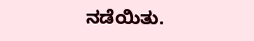ನಡೆಯಿತು.